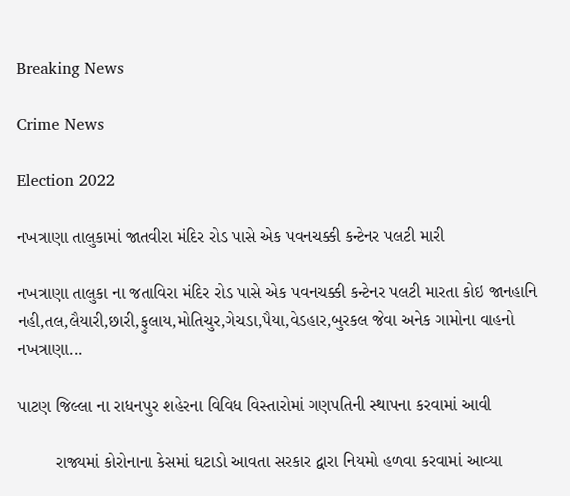Breaking News

Crime News

Election 2022

નખત્રાણા તાલુકામાં જાતવીરા મંદિર રોડ પાસે એક પવનચક્કી કન્ટેનર પલટી મારી

નખત્રાણા તાલુકા ના જતાવિરા મંદિર રોડ પાસે એક પવનચક્કી કન્ટેનર પલટી મારતા કોઇ જાનહાનિ નહી,તલ,લૈયારી,છારી,ફુલાય,મોતિચુર,ગેચડા,પૈયા,વેડહાર,બુરકલ જેવા અનેક ગામોના વાહનો નખત્રાણા...

પાટણ જિલ્લા ના રાધનપુર શહેરના વિવિધ વિસ્તારોમાં ગણપતિની સ્થાપના કરવામાં આવી

        રાજ્યમાં કોરોનાના કેસમાં ઘટાડો આવતા સરકાર દ્વારા નિયમો હળવા કરવામાં આવ્યા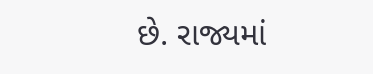છે. રાજ્યમાં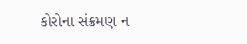કોરોના સંક્રમણ ન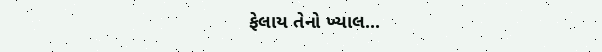ફેલાય તેનો ખ્યાલ...